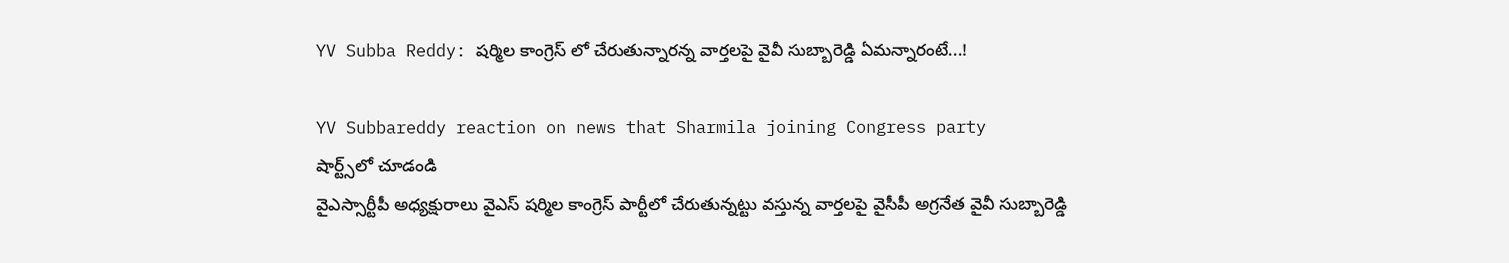YV Subba Reddy: షర్మిల కాంగ్రెస్ లో చేరుతున్నారన్న వార్తలపై వైవీ సుబ్బారెడ్డి ఏమన్నారంటే...!

YV Subbareddy reaction on news that Sharmila joining Congress party
షార్ట్స్‌లో చూడండి
వైఎస్సార్టీపీ అధ్యక్షురాలు వైఎస్ షర్మిల కాంగ్రెస్ పార్టీలో చేరుతున్నట్టు వస్తున్న వార్తలపై వైసీపీ అగ్రనేత వైవీ సుబ్బారెడ్డి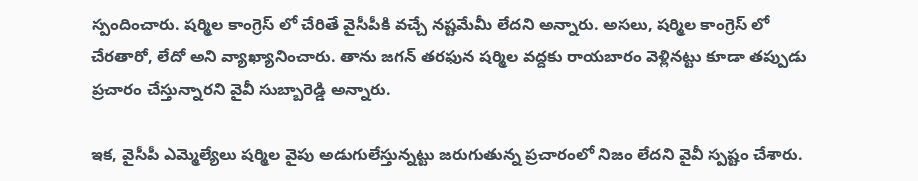స్పందించారు. షర్మిల కాంగ్రెస్ లో చేరితే వైసీపీకి వచ్చే నష్టమేమీ లేదని అన్నారు. అసలు, షర్మిల కాంగ్రెస్ లో చేరతారో, లేదో అని వ్యాఖ్యానించారు. తాను జగన్ తరఫున షర్మిల వద్దకు రాయబారం వెళ్లినట్టు కూడా తప్పుడు ప్రచారం చేస్తున్నారని వైవీ సుబ్బారెడ్డి అన్నారు.

ఇక, వైసీపీ ఎమ్మెల్యేలు షర్మిల వైపు అడుగులేస్తున్నట్టు జరుగుతున్న ప్రచారంలో నిజం లేదని వైవీ స్పష్టం చేశారు.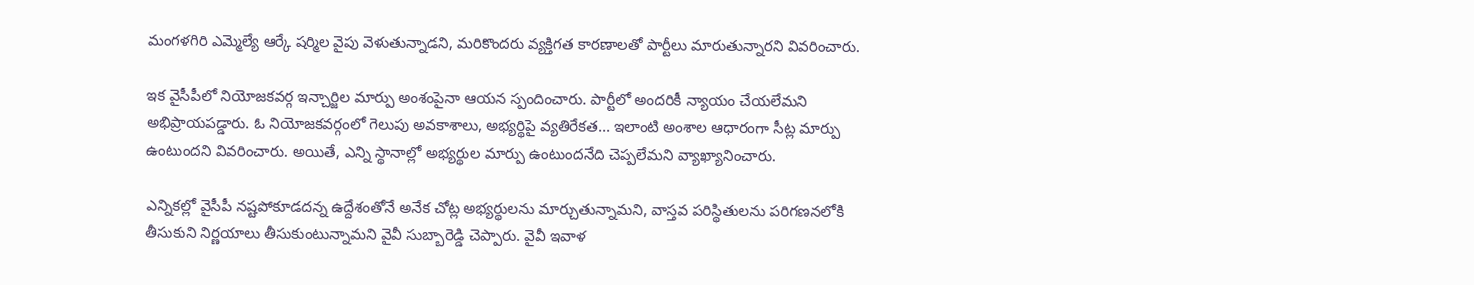మంగళగిరి ఎమ్మెల్యే ఆర్కే షర్మిల వైపు వెళుతున్నాడని, మరికొందరు వ్యక్తిగత కారణాలతో పార్టీలు మారుతున్నారని వివరించారు.

ఇక వైసీపీలో నియోజకవర్గ ఇన్చార్జిల మార్పు అంశంపైనా ఆయన స్పందించారు. పార్టీలో అందరికీ న్యాయం చేయలేమని అభిప్రాయపడ్డారు. ఓ నియోజకవర్గంలో గెలుపు అవకాశాలు, అభ్యర్థిపై వ్యతిరేకత... ఇలాంటి అంశాల ఆధారంగా సీట్ల మార్పు ఉంటుందని వివరించారు. అయితే, ఎన్ని స్థానాల్లో అభ్యర్థుల మార్పు ఉంటుందనేది చెప్పలేమని వ్యాఖ్యానించారు.

ఎన్నికల్లో వైసీపీ నష్టపోకూడదన్న ఉద్దేశంతోనే అనేక చోట్ల అభ్యర్థులను మార్చుతున్నామని, వాస్తవ పరిస్థితులను పరిగణనలోకి తీసుకుని నిర్ణయాలు తీసుకుంటున్నామని వైవీ సుబ్బారెడ్డి చెప్పారు. వైవీ ఇవాళ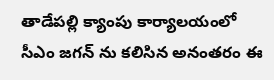తాడేపల్లి క్యాంపు కార్యాలయంలో సీఎం జగన్ ను కలిసిన అనంతరం ఈ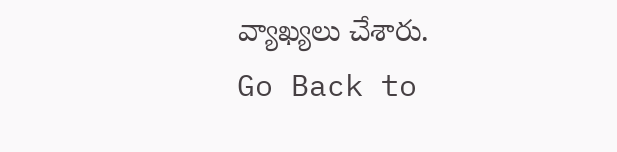వ్యాఖ్యలు చేశారు.
Go Back to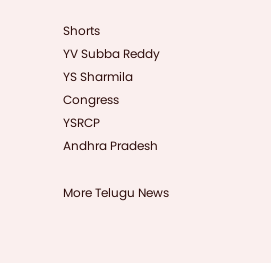Shorts
YV Subba Reddy
YS Sharmila
Congress
YSRCP
Andhra Pradesh

More Telugu News